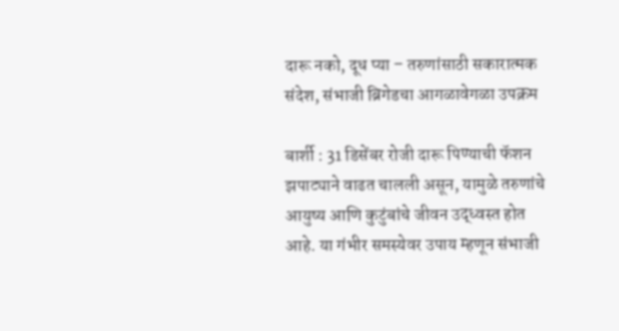दारू नको, दूध प्या – तरुणांसाठी सकारात्मक संदेश, संभाजी ब्रिगेडचा आगळावेगळा उपक्रम

बार्शी : 31 डिसेंबर रोजी दारू पिण्याची फॅशन झपाट्याने वाढत चालली असून, यामुळे तरुणांचे आयुष्य आणि कुटुंबांचे जीवन उद्ध्वस्त होत आहे. या गंभीर समस्येवर उपाय म्हणून संभाजी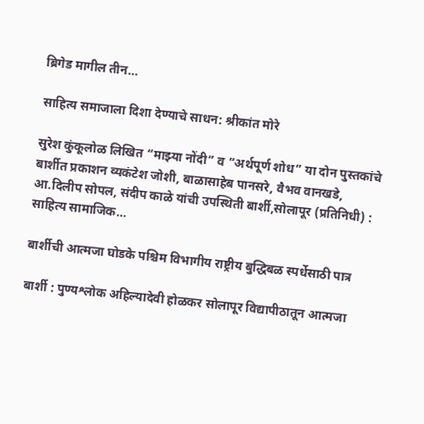ब्रिगेड मागील तीन…

साहित्य समाजाला दिशा देण्याचे साधन: श्रीकांत मोरे

सुरेश कुंकूलोळ लिखित “माझ्या नोंदी” व “अर्थपूर्ण शोध” या दोन पुस्तकांचे बार्शीत प्रकाशन व्यकंटेश जोशी, बाळासाहेब पानसरे, वैभव वानखडे, आ.दिलीप सोपल, संदीप काळे यांची उपस्थिती बार्शी,सोलापूर (प्रतिनिधी) : साहित्य सामाजिक…

बार्शीची आत्मजा घोडके पश्चिम विभागीय राष्ट्रीय बुद्धिबळ स्पर्धेसाठी पात्र

बार्शी : पुण्यश्लोक अहिल्यादेवी होळकर सोलापूर विद्यापीठातून आत्मजा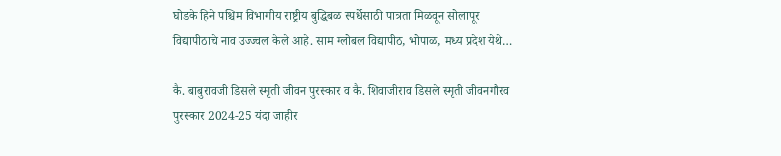घोडके हिने पश्चिम विभागीय राष्ट्रीय बुद्धिबळ स्पर्धेसाठी पात्रता मिळवून सोलापूर विद्यापीठाचे नाव उज्ज्वल केले आहे. साम ग्लोबल विद्यापीठ, भोपाळ, मध्य प्रदेश येथे…

कै. बाबुरावजी डिसले स्मृती जीवन पुरस्कार व कै. शिवाजीराव डिसले स्मृती जीवनगौरव पुरस्कार 2024-25 यंदा जाहीर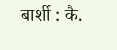बार्शी : कै.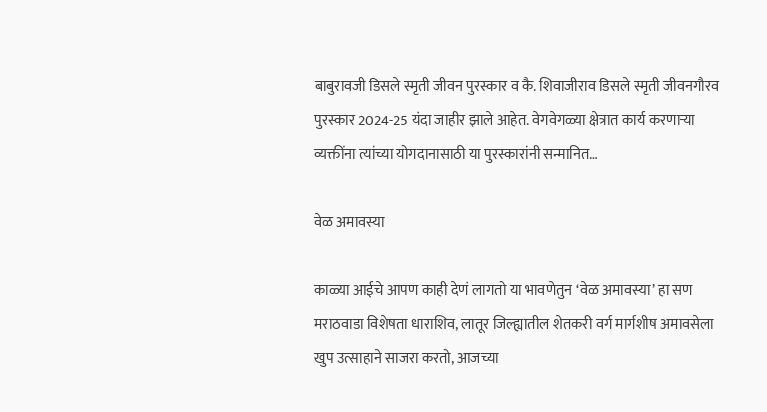बाबुरावजी डिसले स्मृती जीवन पुरस्कार व कै. शिवाजीराव डिसले स्मृती जीवनगौरव पुरस्कार 2024-25 यंदा जाहीर झाले आहेत. वेगवेगळ्या क्षेत्रात कार्य करणाऱ्या व्यक्तींना त्यांच्या योगदानासाठी या पुरस्कारांनी सन्मानित…

वेळ अमावस्या

काळ्या आईचे आपण काही देणं लागतो या भावणेतुन ‘वेळ अमावस्या’ हा सण मराठवाडा विशेषता धाराशिव, लातूर जिल्ह्यातील शेतकरी वर्ग मार्गशीष अमावसेला खुप उत्साहाने साजरा करतो, आजच्या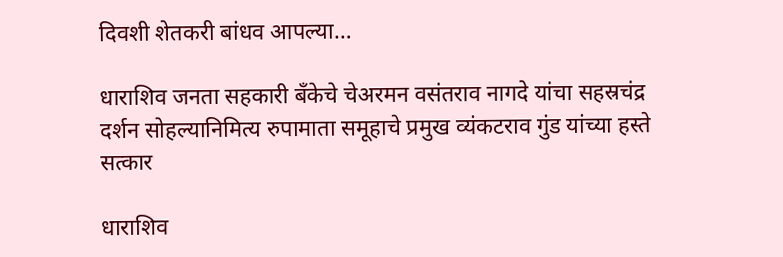दिवशी शेतकरी बांधव आपल्या…

धाराशिव जनता सहकारी बँकेचे चेअरमन वसंतराव नागदे यांचा सहस्रचंद्र दर्शन सोहल्यानिमित्य रुपामाता समूहाचे प्रमुख व्यंकटराव गुंड यांच्या हस्ते सत्कार

धाराशिव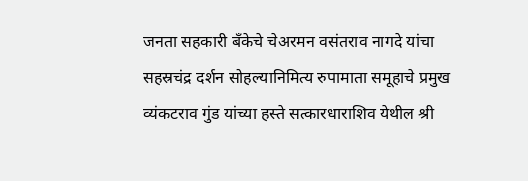जनता सहकारी बँकेचे चेअरमन वसंतराव नागदे यांचा सहस्रचंद्र दर्शन सोहल्यानिमित्य रुपामाता समूहाचे प्रमुख व्यंकटराव गुंड यांच्या हस्ते सत्कारधाराशिव येथील श्री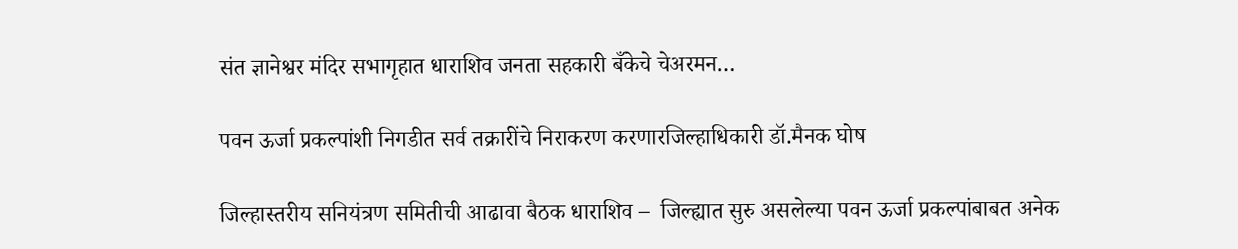संत ज्ञानेश्वर मंदिर सभागृहात धाराशिव जनता सहकारी बँकेचे चेअरमन…

पवन ऊर्जा प्रकल्पांशी निगडीत सर्व तक्रारींचे निराकरण करणारजिल्हाधिकारी डॉ.मैनक घोष

जिल्हास्तरीय सनियंत्रण समितीची आढावा बैठक धाराशिव –  जिल्ह्यात सुरु असलेल्या पवन ऊर्जा प्रकल्पांबाबत अनेक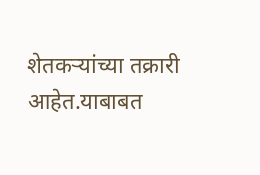शेतकऱ्यांच्या तक्रारी आहेत.याबाबत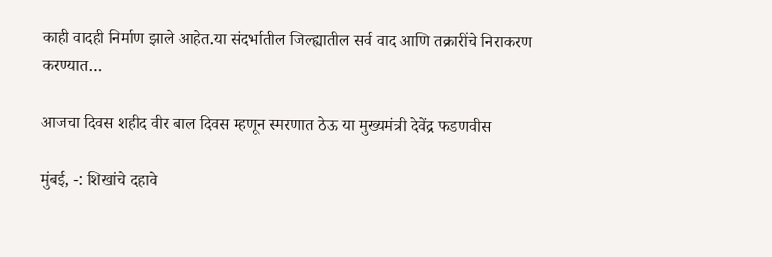काही वादही निर्माण झाले आहेत.या संदर्भातील जिल्ह्यातील सर्व वाद आणि तक्रारींचे निराकरण करण्‍यात…

आजचा दिवस शहीद वीर बाल दिवस म्हणून स्मरणात ठेऊ या मुख्यमंत्री देवेंद्र फडणवीस

मुंबई, -: शिखांचे दहावे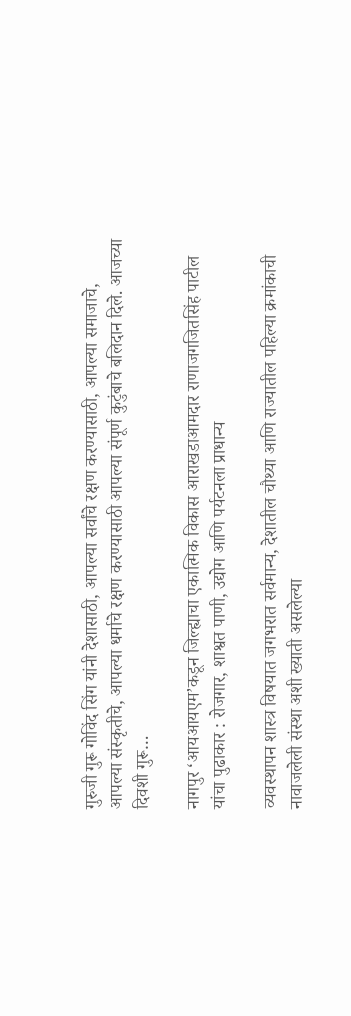गुरुजी गुरू गोविंद सिंग यांनी देशासाठी, आपल्या सर्वांचे रक्षण करण्यासाठी, आपल्या समाजाचे, आपल्या संस्कृतीचे, आपल्या धर्माचे रक्षण करण्यासाठी आपल्या संपूर्ण कुटुंबाचे बलिदान दिले. आजच्या दिवशी गुरू…

नागपुर ‘आयआयएम’कडून जिल्ह्याचा एकात्मिक विकास आराखडाआमदार राणाजगजितसिंह पाटील यांचा पुढाकार : रोजगार, शाश्वत पाणी, उद्योग आणि पर्यटनला प्राधान्य

व्यवस्थापन शास्त्र विषयात जगभरात सर्वमान्य, देशातील चौथ्या आणि राज्यातील पहिल्या क्रमांकाची नावाजलेली संस्था अशी ख्याती असलेल्या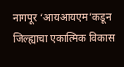नागपूर ‘आयआयएम’कडून जिल्ह्याचा एकात्मिक विकास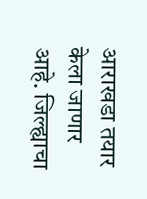आराखडा तयार केला जाणार आहे. जिल्ह्याचा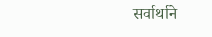सर्वार्थाने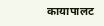कायापालट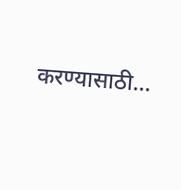करण्यासाठी…